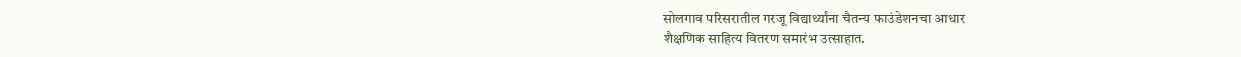सोलगाव परिसरातील गरजू विद्यार्थ्यांना चैतन्य फाउंडेशनचा आधार
शैक्षणिक साहित्य वितरण समारंभ उत्साहात.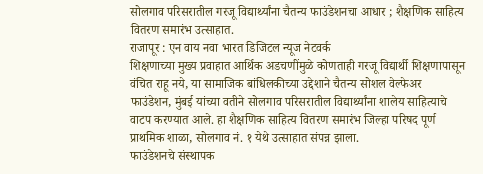सोलगाव परिसरातील गरजू विद्यार्थ्यांना चैतन्य फाउंडेशनचा आधार ; शैक्षणिक साहित्य वितरण समारंभ उत्साहात.
राजापूर : एन वाय नवा भारत डिजिटल न्यूज नेटवर्क
शिक्षणाच्या मुख्य प्रवाहात आर्थिक अडचणींमुळे कोणताही गरजू विद्यार्थी शिक्षणापासून वंचित राहू नये, या सामाजिक बांधिलकीच्या उद्देशाने चैतन्य सोशल वेल्फेअर फाउंडेशन, मुंबई यांच्या वतीने सोलगाव परिसरातील विद्यार्थ्यांना शालेय साहित्याचे वाटप करण्यात आले. हा शैक्षणिक साहित्य वितरण समारंभ जिल्हा परिषद पूर्ण प्राथमिक शाळा, सोलगाव नं. १ येथे उत्साहात संपन्न झाला.
फाउंडेशनचे संस्थापक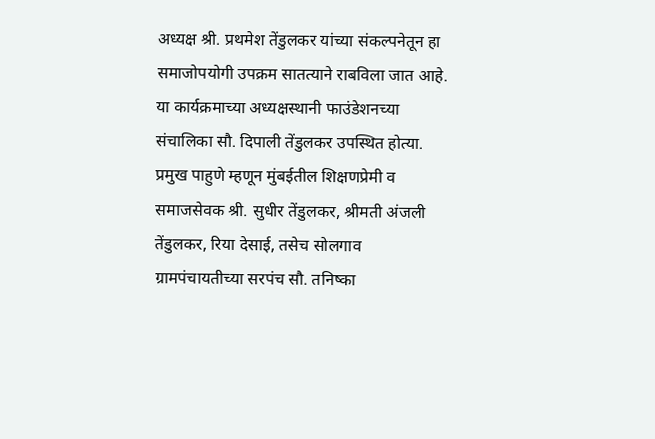अध्यक्ष श्री. प्रथमेश तेंडुलकर यांच्या संकल्पनेतून हा समाजोपयोगी उपक्रम सातत्याने राबविला जात आहे. या कार्यक्रमाच्या अध्यक्षस्थानी फाउंडेशनच्या संचालिका सौ. दिपाली तेंडुलकर उपस्थित होत्या. प्रमुख पाहुणे म्हणून मुंबईतील शिक्षणप्रेमी व समाजसेवक श्री. सुधीर तेंडुलकर, श्रीमती अंजली तेंडुलकर, रिया देसाई, तसेच सोलगाव ग्रामपंचायतीच्या सरपंच सौ. तनिष्का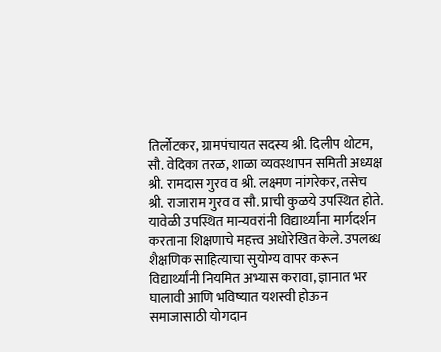तिर्लोटकर, ग्रामपंचायत सदस्य श्री. दिलीप थोटम, सौ. वेदिका तरळ, शाळा व्यवस्थापन समिती अध्यक्ष श्री. रामदास गुरव व श्री. लक्ष्मण नांगरेकर, तसेच श्री. राजाराम गुरव व सौ. प्राची कुळये उपस्थित होते.
यावेळी उपस्थित मान्यवरांनी विद्यार्थ्यांना मार्गदर्शन करताना शिक्षणाचे महत्त्व अधोरेखित केले. उपलब्ध शैक्षणिक साहित्याचा सुयोग्य वापर करून विद्यार्थ्यांनी नियमित अभ्यास करावा, ज्ञानात भर घालावी आणि भविष्यात यशस्वी होऊन समाजासाठी योगदान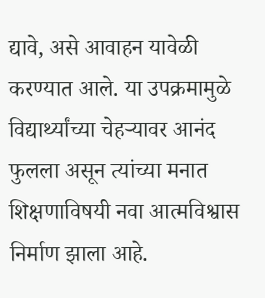द्यावे, असे आवाहन यावेळी करण्यात आले. या उपक्रमामुळे विद्यार्थ्यांच्या चेहऱ्यावर आनंद फुलला असून त्यांच्या मनात शिक्षणाविषयी नवा आत्मविश्वास निर्माण झाला आहे.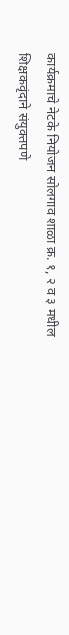कार्यक्रमाचे नेटके नियोजन सोलगाव शाळा क्र. १, २ व ३ मधील शिक्षकवृंदाने संयुक्तपणे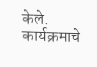केले. कार्यक्रमाचे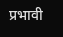प्रभावी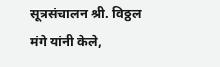सूत्रसंचालन श्री. विठ्ठल मंगे यांनी केले,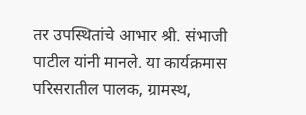तर उपस्थितांचे आभार श्री. संभाजी पाटील यांनी मानले. या कार्यक्रमास परिसरातील पालक, ग्रामस्थ,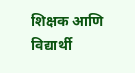शिक्षक आणि विद्यार्थी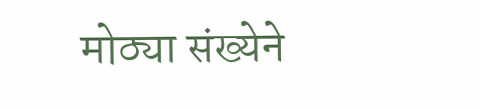मोठ्या संख्येने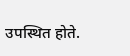उपस्थित होते.